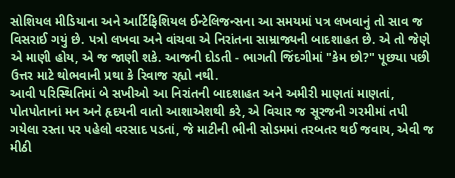સોશિયલ મીડિયાના અને આર્ટિફિશિયલ ઈન્ટેલિજન્સના આ સમયમાં પત્ર લખવાનું તો સાવ જ વિસરાઈ ગયું છે. પત્રો લખવા અને વાંચવા એ નિરાંતના સામ્રાજ્યની બાદશાહત છે. એ તો જેણે એ માણી હોય, એ જ જાણી શકે. આજની દોડતી - ભાગતી જિંદગીમાં "કેમ છો?" પૂછ્યા પછી ઉત્તર માટે થોભવાની પ્રથા કે રિવાજ રહ્યો નથી.
આવી પરિસ્થિતિમાં બે સખીઓ આ નિરાંતની બાદશાહત અને અમીરી માણતાં માણતાં, પોતપોતાનાં મન અને હૃદયની વાતો આશાએશથી કરે, એ વિચાર જ સૂરજની ગરમીમાં તપી ગયેલા રસ્તા પર પહેલો વરસાદ પડતાં, જે માટીની ભીની સોડમમાં તરબતર થઈ જવાય, એવી જ મીઠી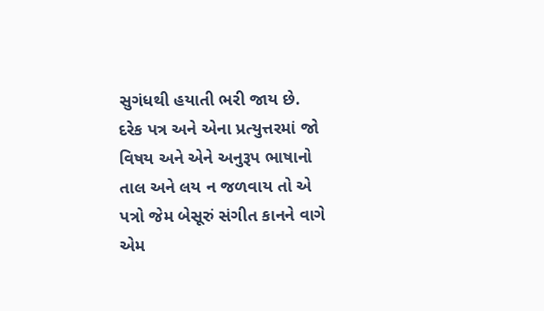સુગંધથી હયાતી ભરી જાય છે.
દરેક પત્ર અને એના પ્રત્યુત્તરમાં જો વિષય અને એને અનુરૂપ ભાષાનો તાલ અને લય ન જળવાય તો એ પત્રો જેમ બેસૂરું સંગીત કાનને વાગે એમ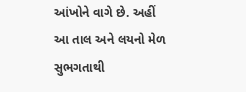આંખોને વાગે છે. અહીં આ તાલ અને લયનો મેળ સુભગતાથી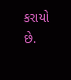કરાયો છે.